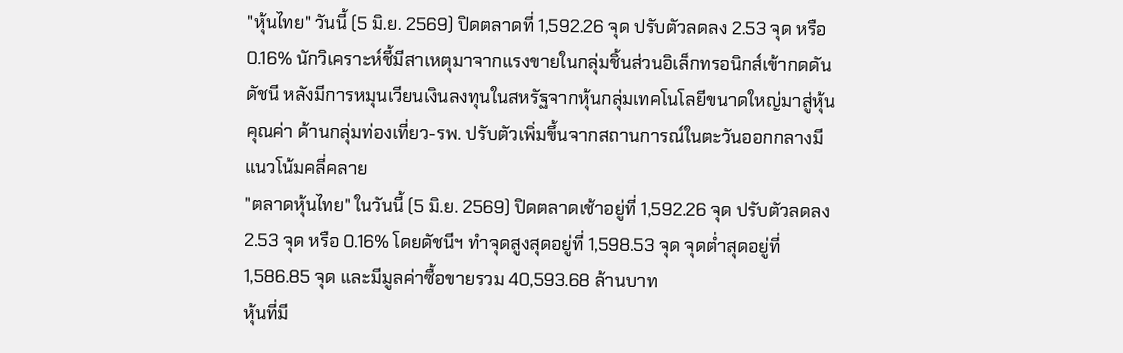"หุ้นไทย" วันนี้ (5 มิ.ย. 2569) ปิดตลาดที่ 1,592.26 จุด ปรับตัวลดลง 2.53 จุด หรือ 0.16% นักวิเคราะห์ชี้มีสาเหตุมาจากแรงขายในกลุ่มชิ้นส่วนอิเล็กทรอนิกส์เข้ากดดันดัชนี หลังมีการหมุนเวียนเงินลงทุนในสหรัฐจากหุ้นกลุ่มเทคโนโลยีขนาดใหญ่มาสู่หุ้นคุณค่า ด้านกลุ่มท่องเที่ยว-รพ. ปรับตัวเพิ่มขึ้นจากสถานการณ์ในตะวันออกกลางมีแนวโน้มคลี่คลาย
"ตลาดหุ้นไทย" ในวันนี้ (5 มิ.ย. 2569) ปิดตลาดเช้าอยู่ที่ 1,592.26 จุด ปรับตัวลดลง 2.53 จุด หรือ 0.16% โดยดัชนีฯ ทำจุดสูงสุดอยู่ที่ 1,598.53 จุด จุดต่ำสุดอยู่ที่ 1,586.85 จุด และมีมูลค่าซื้อขายรวม 40,593.68 ล้านบาท
หุ้นที่มี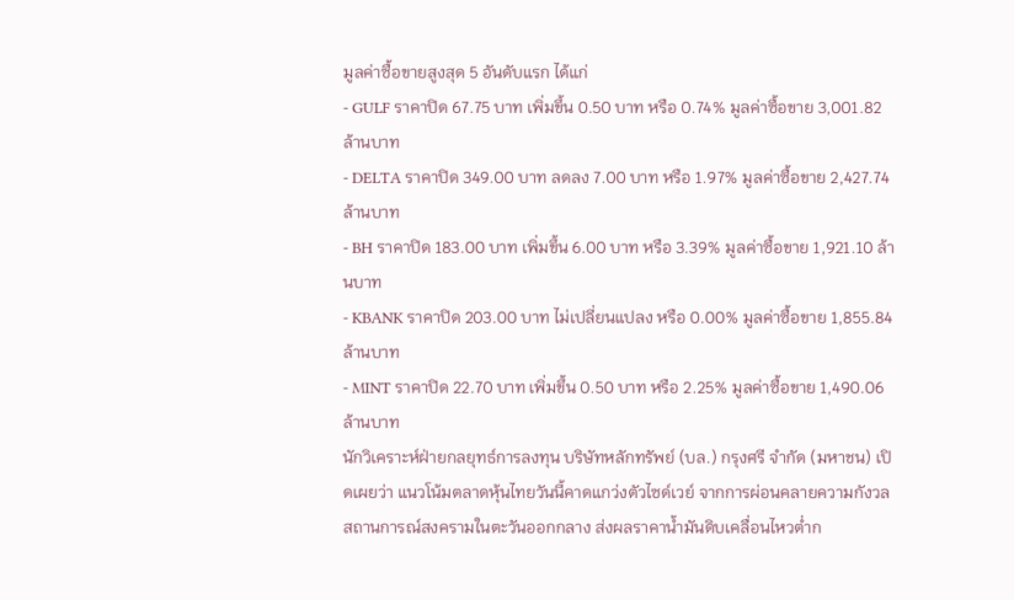มูลค่าซื้อขายสูงสุด 5 อันดับแรก ได้แก่
- GULF ราคาปิด 67.75 บาท เพิ่มขึ้น 0.50 บาท หรือ 0.74% มูลค่าซื้อขาย 3,001.82 ล้านบาท
- DELTA ราคาปิด 349.00 บาท ลดลง 7.00 บาท หรือ 1.97% มูลค่าซื้อขาย 2,427.74 ล้านบาท
- BH ราคาปิด 183.00 บาท เพิ่มขึ้น 6.00 บาท หรือ 3.39% มูลค่าซื้อขาย 1,921.10 ล้านบาท
- KBANK ราคาปิด 203.00 บาท ไม่เปลี่ยนแปลง หรือ 0.00% มูลค่าซื้อขาย 1,855.84 ล้านบาท
- MINT ราคาปิด 22.70 บาท เพิ่มขึ้น 0.50 บาท หรือ 2.25% มูลค่าซื้อขาย 1,490.06 ล้านบาท
นักวิเคราะห์ฝ่ายกลยุทธ์การลงทุน บริษัทหลักทรัพย์ (บล.) กรุงศรี จำกัด (มหาชน) เปิดเผยว่า แนวโน้มตลาดหุ้นไทยวันนี้คาดแกว่งตัวไซด์เวย์ จากการผ่อนคลายความกังวลสถานการณ์สงครามในตะวันออกกลาง ส่งผลราคาน้ำมันดิบเคลื่อนไหวต่ำก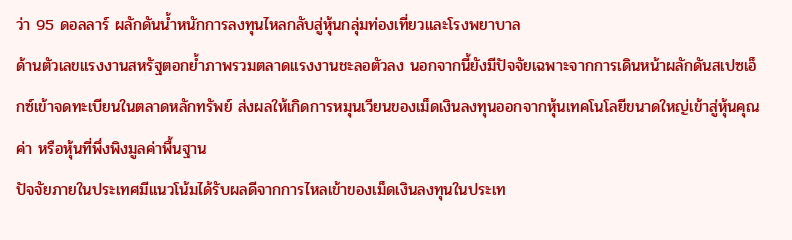ว่า 95 ดอลลาร์ ผลักดันน้ำหนักการลงทุนไหลกลับสู่หุ้นกลุ่มท่องเที่ยวและโรงพยาบาล
ด้านตัวเลขแรงงานสหรัฐตอกย้ำภาพรวมตลาดแรงงานชะลอตัวลง นอกจากนี้ยังมีปัจจัยเฉพาะจากการเดินหน้าผลักดันสเปซเอ็กซ์เข้าจดทะเบียนในตลาดหลักทรัพย์ ส่งผลให้เกิดการหมุนเวียนของเม็ดเงินลงทุนออกจากหุ้นเทคโนโลยีขนาดใหญ่เข้าสู่หุ้นคุณค่า หรือหุ้นที่พึ่งพิงมูลค่าพื้นฐาน
ปัจจัยภายในประเทศมีแนวโน้มได้รับผลดีจากการไหลเข้าของเม็ดเงินลงทุนในประเท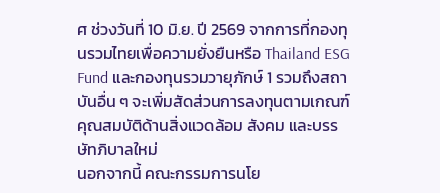ศ ช่วงวันที่ 10 มิ.ย. ปี 2569 จากการที่กองทุนรวมไทยเพื่อความยั่งยืนหรือ Thailand ESG Fund และกองทุนรวมวายุภักษ์ 1 รวมถึงสถาบันอื่น ๆ จะเพิ่มสัดส่วนการลงทุนตามเกณฑ์คุณสมบัติด้านสิ่งแวดล้อม สังคม และบรรษัทภิบาลใหม่
นอกจากนี้ คณะกรรมการนโย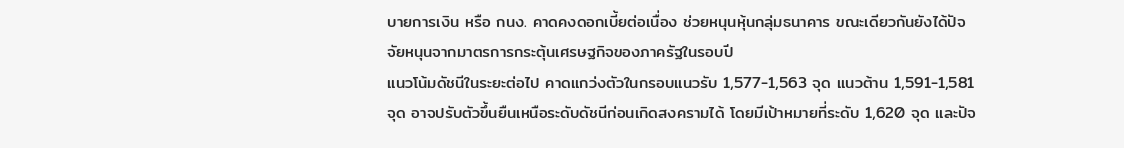บายการเงิน หรือ กนง. คาดคงดอกเบี้ยต่อเนื่อง ช่วยหนุนหุ้นกลุ่มธนาคาร ขณะเดียวกันยังได้ปัจจัยหนุนจากมาตรการกระตุ้นเศรษฐกิจของภาครัฐในรอบปี
แนวโน้มดัชนีในระยะต่อไป คาดแกว่งตัวในกรอบแนวรับ 1,577-1,563 จุด แนวต้าน 1,591-1,581 จุด อาจปรับตัวขึ้นยืนเหนือระดับดัชนีก่อนเกิดสงครามได้ โดยมีเป้าหมายที่ระดับ 1,620 จุด และปัจ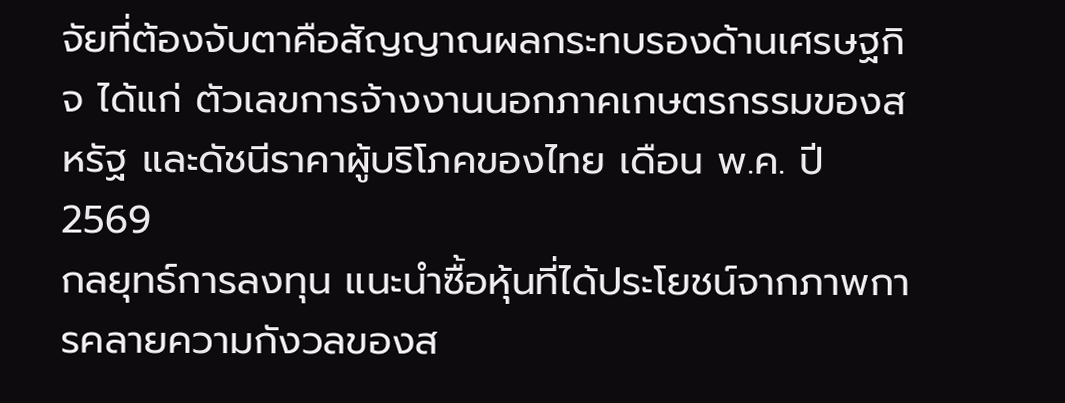จัยที่ต้องจับตาคือสัญญาณผลกระทบรองด้านเศรษฐกิจ ได้แก่ ตัวเลขการจ้างงานนอกภาคเกษตรกรรมของสหรัฐ และดัชนีราคาผู้บริโภคของไทย เดือน พ.ค. ปี 2569
กลยุทธ์การลงทุน แนะนำซื้อหุ้นที่ได้ประโยชน์จากภาพการคลายความกังวลของส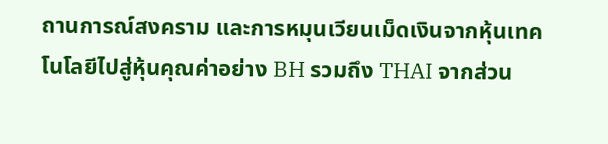ถานการณ์สงคราม และการหมุนเวียนเม็ดเงินจากหุ้นเทคโนโลยีไปสู่หุ้นคุณค่าอย่าง BH รวมถึง THAI จากส่วน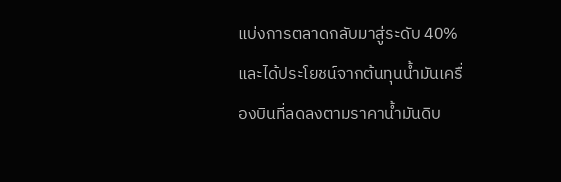แบ่งการตลาดกลับมาสู่ระดับ 40% และได้ประโยชน์จากต้นทุนน้ำมันเครื่องบินที่ลดลงตามราคาน้ำมันดิบ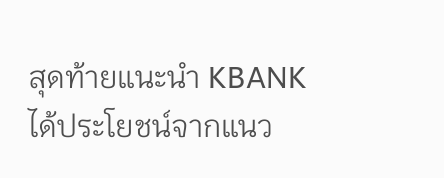สุดท้ายแนะนำ KBANK ได้ประโยชน์จากแนว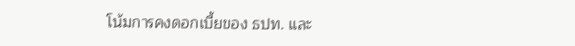โน้มการคงดอกเบี้ยของ ธปท. และ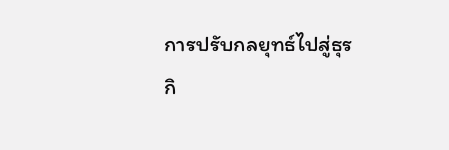การปรับกลยุทธ์ไปสู่ธุรกิ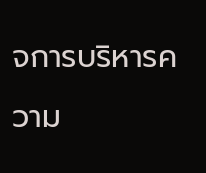จการบริหารความ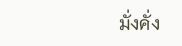มั่งคั่ง